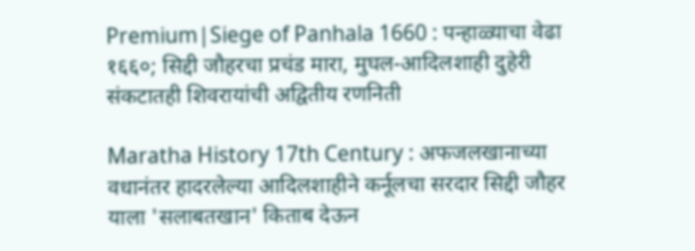Premium|Siege of Panhala 1660 : पन्हाळ्याचा वेढा १६६०; सिद्दी जौहरचा प्रचंड मारा, मुघल-आदिलशाही दुहेरी संकटातही शिवरायांची अद्वितीय रणनिती

Maratha History 17th Century : अफजलखानाच्या वधानंतर हादरलेल्या आदिलशाहीने कर्नूलचा सरदार सिद्दी जौहर याला 'सलाबतखान' किताब देऊन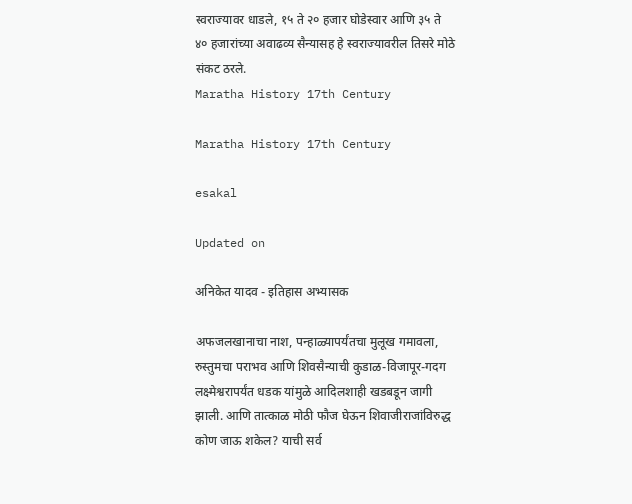स्वराज्यावर धाडले, १५ ते २० हजार घोडेस्वार आणि ३५ ते ४० हजारांच्या अवाढव्य सैन्यासह हे स्वराज्यावरील तिसरे मोठे संकट ठरले.
Maratha History 17th Century

Maratha History 17th Century

esakal

Updated on

अनिकेत यादव - इतिहास अभ्यासक

अफजलखानाचा नाश, पन्हाळ्यापर्यंतचा मुलूख गमावला, रुस्तुमचा पराभव आणि शिवसैन्याची कुडाळ-विजापूर-गदग लक्ष्मेश्वरापर्यंत धडक यांमुळे आदिलशाही खडबडून जागी झाली. आणि तात्काळ मोठी फौज घेऊन शिवाजीराजांविरुद्ध कोण जाऊ शकेल? याची सर्व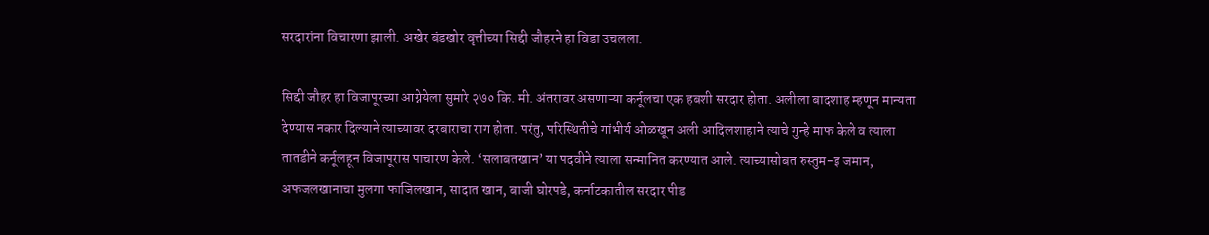सरदारांना विचारणा झाली. अखेर बंडखोर वृत्तीच्या सिद्दी जौहरने हा विडा उचलला.

सिद्दी जौहर हा विजापूरच्या आग्नेयेला सुमारे २७० कि. मी. अंतरावर असणाऱ्या कर्नूलचा एक हबशी सरदार होता. अलीला बादशाह म्हणून मान्यता देण्यास नकार दिल्याने त्याच्यावर दरबाराचा राग होता. परंतु, परिस्थितीचे गांभीर्य ओळखून अली आदिलशाहाने त्याचे गुन्हे माफ केले व त्याला तातडीने कर्नूलहून विजापूरास पाचारण केले. ‘सलाबतखान’ या पदवीने त्याला सन्मानित करण्यात आले. त्याच्यासोबत रुस्तुम-इ जमान, अफजलखानाचा मुलगा फाजिलखान, सादात खान, बाजी घोरपडे, कर्नाटकातील सरदार पीड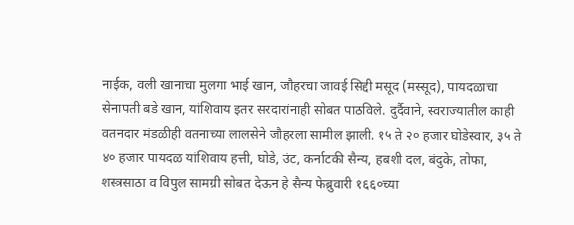नाईक, वली खानाचा मुलगा भाई खान, जौहरचा जावई सिद्दी मसूद (मस्सूद), पायदळाचा सेनापती बडे खान, यांशिवाय इतर सरदारांनाही सोबत पाठविले. दुर्दैवाने, स्वराज्यातील काही वतनदार मंडळीही वतनाच्या लालसेने जौहरला सामील झाली. १५ ते २० हजार घोडेस्वार, ३५ ते ४० हजार पायदळ यांशिवाय हत्ती, घोडे, उंट, कर्नाटकी सैन्य, हबशी दल, बंदुके, तोफा, शस्त्रसाठा व विपुल सामग्री सोबत देऊन हे सैन्य फेब्रुवारी १६६०च्या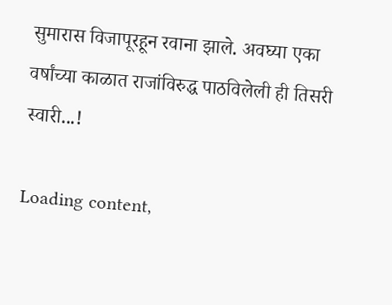सुमारास विजापूरहून रवाना झाले. अवघ्या एका वर्षांच्या काळात राजांविरुद्ध पाठविलेली ही तिसरी स्वारी...!

Loading content,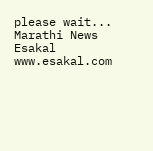please wait...
Marathi News Esakal
www.esakal.com